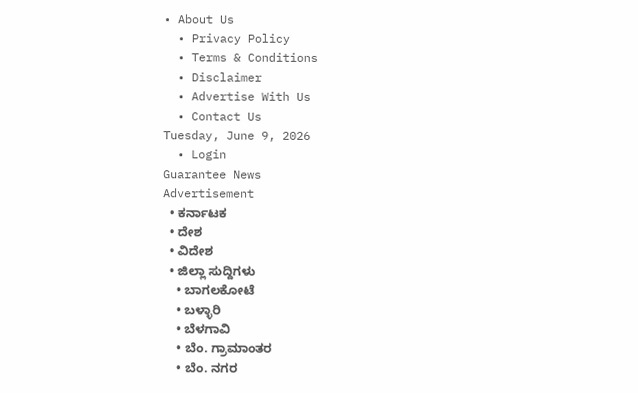• About Us
  • Privacy Policy
  • Terms & Conditions
  • Disclaimer
  • Advertise With Us
  • Contact Us
Tuesday, June 9, 2026
  • Login
Guarantee News
Advertisement
  • ಕರ್ನಾಟಕ
  • ದೇಶ
  • ವಿದೇಶ
  • ಜಿಲ್ಲಾ ಸುದ್ದಿಗಳು
    • ಬಾಗಲಕೋಟೆ
    • ಬಳ್ಳಾರಿ
    • ಬೆಳಗಾವಿ
    • ಬೆಂ. ಗ್ರಾಮಾಂತರ
    • ಬೆಂ. ನಗರ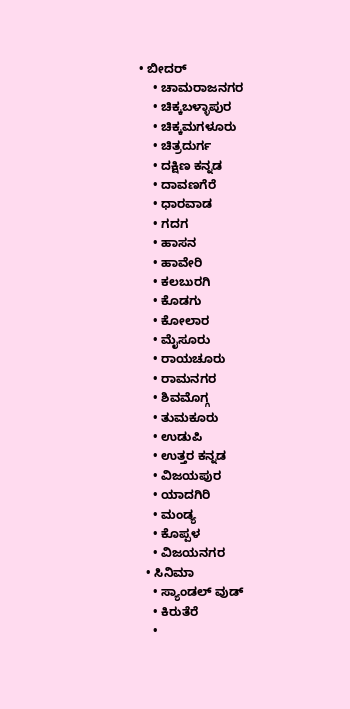• ಬೀದರ್
    • ಚಾಮರಾಜನಗರ
    • ಚಿಕ್ಕಬಳ್ಳಾಪುರ
    • ಚಿಕ್ಕಮಗಳೂರು
    • ಚಿತ್ರದುರ್ಗ
    • ದಕ್ಷಿಣ ಕನ್ನಡ
    • ದಾವಣಗೆರೆ
    • ಧಾರವಾಡ
    • ಗದಗ
    • ಹಾಸನ
    • ಹಾವೇರಿ
    • ಕಲಬುರಗಿ
    • ಕೊಡಗು
    • ಕೋಲಾರ
    • ಮೈಸೂರು
    • ರಾಯಚೂರು
    • ರಾಮನಗರ
    • ಶಿವಮೊಗ್ಗ
    • ತುಮಕೂರು
    • ಉಡುಪಿ
    • ಉತ್ತರ ಕನ್ನಡ
    • ವಿಜಯಪುರ
    • ಯಾದಗಿರಿ
    • ಮಂಡ್ಯ
    • ಕೊಪ್ಪಳ
    • ವಿಜಯನಗರ
  • ಸಿನಿಮಾ
    • ಸ್ಯಾಂಡಲ್ ವುಡ್
    • ಕಿರುತೆರೆ
    •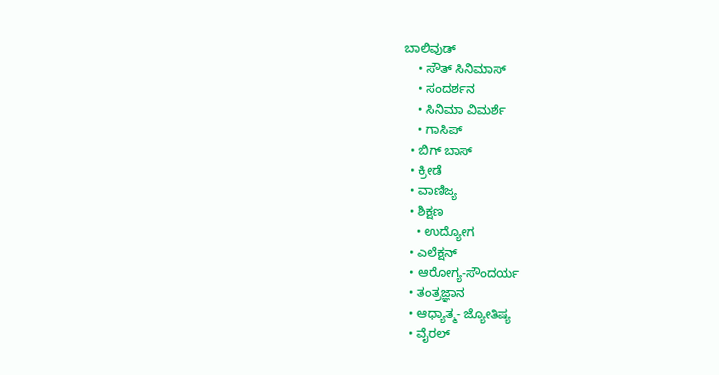ಬಾಲಿವುಡ್
    • ಸೌತ್ ಸಿನಿಮಾಸ್
    • ಸಂದರ್ಶನ
    • ಸಿನಿಮಾ ವಿಮರ್ಶೆ
    • ಗಾಸಿಪ್
  • ಬಿಗ್ ಬಾಸ್
  • ಕ್ರೀಡೆ
  • ವಾಣಿಜ್ಯ
  • ಶಿಕ್ಷಣ
    • ಉದ್ಯೋಗ
  • ಎಲೆಕ್ಷನ್
  • ಆರೋಗ್ಯ-ಸೌಂದರ್ಯ
  • ತಂತ್ರಜ್ಞಾನ
  • ಆಧ್ಯಾತ್ಮ- ಜ್ಯೋತಿಷ್ಯ
  • ವೈರಲ್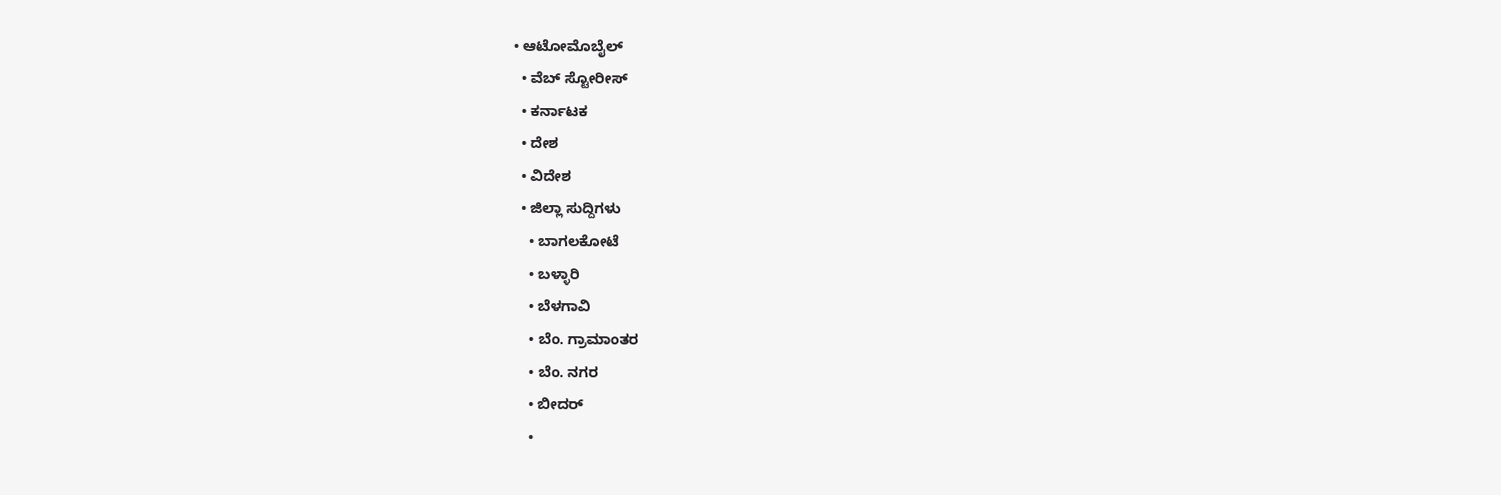• ಆಟೋಮೊಬೈಲ್
  • ವೆಬ್ ಸ್ಟೋರೀಸ್
  • ಕರ್ನಾಟಕ
  • ದೇಶ
  • ವಿದೇಶ
  • ಜಿಲ್ಲಾ ಸುದ್ದಿಗಳು
    • ಬಾಗಲಕೋಟೆ
    • ಬಳ್ಳಾರಿ
    • ಬೆಳಗಾವಿ
    • ಬೆಂ. ಗ್ರಾಮಾಂತರ
    • ಬೆಂ. ನಗರ
    • ಬೀದರ್
    •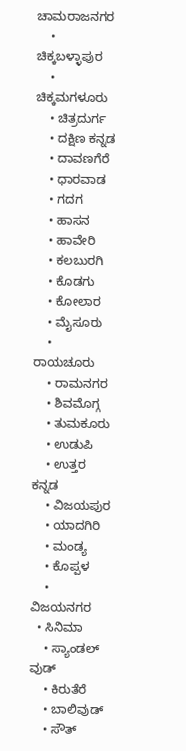ಚಾಮರಾಜನಗರ
    • ಚಿಕ್ಕಬಳ್ಳಾಪುರ
    • ಚಿಕ್ಕಮಗಳೂರು
    • ಚಿತ್ರದುರ್ಗ
    • ದಕ್ಷಿಣ ಕನ್ನಡ
    • ದಾವಣಗೆರೆ
    • ಧಾರವಾಡ
    • ಗದಗ
    • ಹಾಸನ
    • ಹಾವೇರಿ
    • ಕಲಬುರಗಿ
    • ಕೊಡಗು
    • ಕೋಲಾರ
    • ಮೈಸೂರು
    • ರಾಯಚೂರು
    • ರಾಮನಗರ
    • ಶಿವಮೊಗ್ಗ
    • ತುಮಕೂರು
    • ಉಡುಪಿ
    • ಉತ್ತರ ಕನ್ನಡ
    • ವಿಜಯಪುರ
    • ಯಾದಗಿರಿ
    • ಮಂಡ್ಯ
    • ಕೊಪ್ಪಳ
    • ವಿಜಯನಗರ
  • ಸಿನಿಮಾ
    • ಸ್ಯಾಂಡಲ್ ವುಡ್
    • ಕಿರುತೆರೆ
    • ಬಾಲಿವುಡ್
    • ಸೌತ್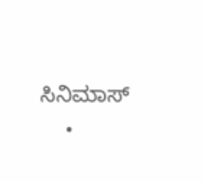ಸಿನಿಮಾಸ್
    •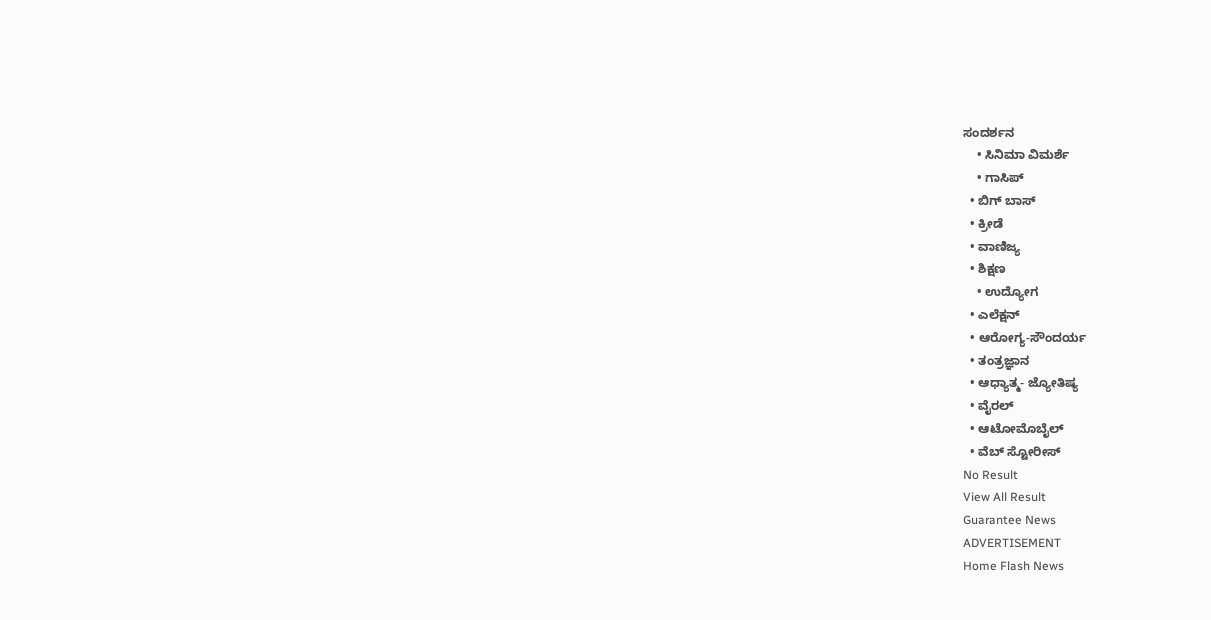ಸಂದರ್ಶನ
    • ಸಿನಿಮಾ ವಿಮರ್ಶೆ
    • ಗಾಸಿಪ್
  • ಬಿಗ್ ಬಾಸ್
  • ಕ್ರೀಡೆ
  • ವಾಣಿಜ್ಯ
  • ಶಿಕ್ಷಣ
    • ಉದ್ಯೋಗ
  • ಎಲೆಕ್ಷನ್
  • ಆರೋಗ್ಯ-ಸೌಂದರ್ಯ
  • ತಂತ್ರಜ್ಞಾನ
  • ಆಧ್ಯಾತ್ಮ- ಜ್ಯೋತಿಷ್ಯ
  • ವೈರಲ್
  • ಆಟೋಮೊಬೈಲ್
  • ವೆಬ್ ಸ್ಟೋರೀಸ್
No Result
View All Result
Guarantee News
ADVERTISEMENT
Home Flash News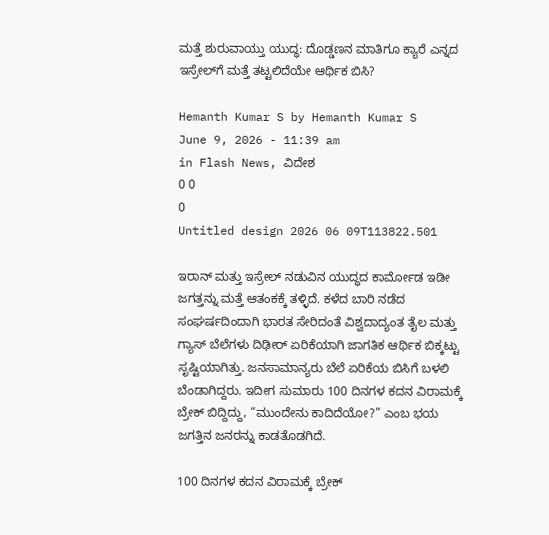ಮತ್ತೆ ಶುರುವಾಯ್ತು ಯುದ್ಧ: ದೊಡ್ಡಣನ ಮಾತಿಗೂ ಕ್ಯಾರೆ ಎನ್ನದ ಇಸ್ರೇಲ್‌ಗೆ ಮತ್ತೆ ತಟ್ಟಲಿದೆಯೇ ಆರ್ಥಿಕ ಬಿಸಿ?

Hemanth Kumar S by Hemanth Kumar S
June 9, 2026 - 11:39 am
in Flash News, ವಿದೇಶ
0 0
0
Untitled design 2026 06 09T113822.501

ಇರಾನ್ ಮತ್ತು ಇಸ್ರೇಲ್ ನಡುವಿನ ಯುದ್ಧದ ಕಾರ್ಮೋಡ ಇಡೀ ಜಗತ್ತನ್ನು ಮತ್ತೆ ಆತಂಕಕ್ಕೆ ತಳ್ಳಿದೆ. ಕಳೆದ ಬಾರಿ ನಡೆದ ಸಂಘರ್ಷದಿಂದಾಗಿ ಭಾರತ ಸೇರಿದಂತೆ ವಿಶ್ವದಾದ್ಯಂತ ತೈಲ ಮತ್ತು ಗ್ಯಾಸ್ ಬೆಲೆಗಳು ದಿಢೀರ್ ಏರಿಕೆಯಾಗಿ ಜಾಗತಿಕ ಆರ್ಥಿಕ ಬಿಕ್ಕಟ್ಟು ಸೃಷ್ಟಿಯಾಗಿತ್ತು. ಜನಸಾಮಾನ್ಯರು ಬೆಲೆ ಏರಿಕೆಯ ಬಿಸಿಗೆ ಬಳಲಿ ಬೆಂಡಾಗಿದ್ದರು. ಇದೀಗ ಸುಮಾರು 100 ದಿನಗಳ ಕದನ ವಿರಾಮಕ್ಕೆ ಬ್ರೇಕ್ ಬಿದ್ದಿದ್ದು, “ಮುಂದೇನು ಕಾದಿದೆಯೋ?” ಎಂಬ ಭಯ ಜಗತ್ತಿನ ಜನರನ್ನು ಕಾಡತೊಡಗಿದೆ.

100 ದಿನಗಳ ಕದನ ವಿರಾಮಕ್ಕೆ ಬ್ರೇಕ್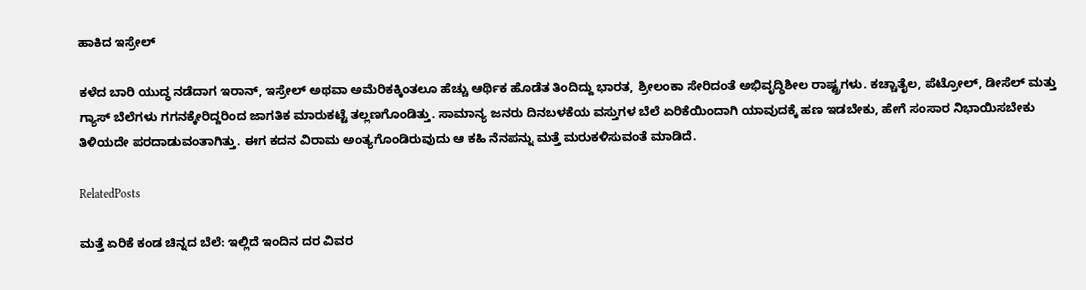ಹಾಕಿದ ಇಸ್ರೇಲ್

ಕಳೆದ ಬಾರಿ ಯುದ್ಧ ನಡೆದಾಗ ಇರಾನ್, ಇಸ್ರೇಲ್ ಅಥವಾ ಅಮೆರಿಕಕ್ಕಿಂತಲೂ ಹೆಚ್ಚು ಆರ್ಥಿಕ ಹೊಡೆತ ತಿಂದಿದ್ದು ಭಾರತ, ಶ್ರೀಲಂಕಾ ಸೇರಿದಂತೆ ಅಭಿವೃದ್ಧಿಶೀಲ ರಾಷ್ಟ್ರಗಳು. ಕಚ್ಚಾತೈಲ, ಪೆಟ್ರೋಲ್, ಡೀಸೆಲ್ ಮತ್ತು ಗ್ಯಾಸ್ ಬೆಲೆಗಳು ಗಗನಕ್ಕೇರಿದ್ದರಿಂದ ಜಾಗತಿಕ ಮಾರುಕಟ್ಟೆ ತಲ್ಲಣಗೊಂಡಿತ್ತು. ಸಾಮಾನ್ಯ ಜನರು ದಿನಬಳಕೆಯ ವಸ್ತುಗಳ ಬೆಲೆ ಏರಿಕೆಯಿಂದಾಗಿ ಯಾವುದಕ್ಕೆ ಹಣ ಇಡಬೇಕು, ಹೇಗೆ ಸಂಸಾರ ನಿಭಾಯಿಸಬೇಕು ತಿಳಿಯದೇ ಪರದಾಡುವಂತಾಗಿತ್ತು. ಈಗ ಕದನ ವಿರಾಮ ಅಂತ್ಯಗೊಂಡಿರುವುದು ಆ ಕಹಿ ನೆನಪನ್ನು ಮತ್ತೆ ಮರುಕಳಿಸುವಂತೆ ಮಾಡಿದೆ.

RelatedPosts

ಮತ್ತೆ ಏರಿಕೆ ಕಂಡ ಚಿನ್ನದ ಬೆಲೆ: ಇಲ್ಲಿದೆ ಇಂದಿನ ದರ ವಿವರ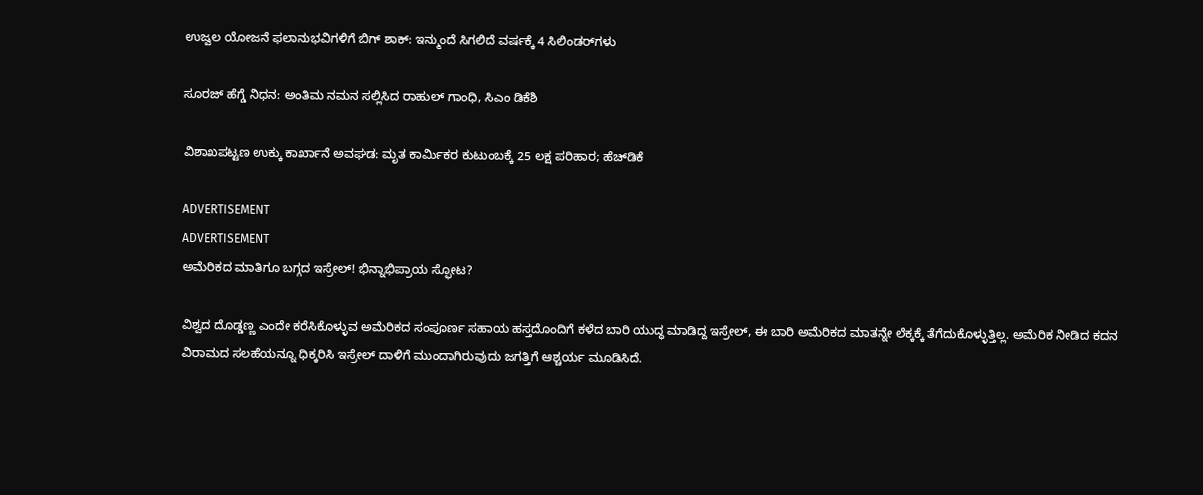ಉಜ್ವಲ ಯೋಜನೆ ಫಲಾನುಭವಿಗಳಿಗೆ ಬಿಗ್‌ ಶಾಕ್: ಇನ್ಮುಂದೆ ಸಿಗಲಿದೆ ವರ್ಷಕ್ಕೆ 4 ಸಿಲಿಂಡರ್‌ಗಳು

ಸೂರಜ್ ಹೆಗ್ಡೆ ನಿಧನ: ಅಂತಿಮ ನಮನ ಸಲ್ಲಿಸಿದ ರಾಹುಲ್ ಗಾಂಧಿ, ಸಿಎಂ ಡಿಕೆಶಿ

ವಿಶಾಖಪಟ್ಟಣ ಉಕ್ಕು ಕಾರ್ಖಾನೆ ಅವಘಡ: ಮೃತ ಕಾರ್ಮಿಕರ ಕುಟುಂಬಕ್ಕೆ 25 ಲಕ್ಷ ಪರಿಹಾರ; ಹೆಚ್‌ಡಿಕೆ

ADVERTISEMENT
ADVERTISEMENT
ಅಮೆರಿಕದ ಮಾತಿಗೂ ಬಗ್ಗದ ಇಸ್ರೇಲ್! ಭಿನ್ನಾಭಿಪ್ರಾಯ ಸ್ಫೋಟ?

ವಿಶ್ವದ ದೊಡ್ಡಣ್ಣ ಎಂದೇ ಕರೆಸಿಕೊಳ್ಳುವ ಅಮೆರಿಕದ ಸಂಪೂರ್ಣ ಸಹಾಯ ಹಸ್ತದೊಂದಿಗೆ ಕಳೆದ ಬಾರಿ ಯುದ್ಧ ಮಾಡಿದ್ದ ಇಸ್ರೇಲ್, ಈ ಬಾರಿ ಅಮೆರಿಕದ ಮಾತನ್ನೇ ಲೆಕ್ಕಕ್ಕೆ ತೆಗೆದುಕೊಳ್ಳುತ್ತಿಲ್ಲ. ಅಮೆರಿಕ ನೀಡಿದ ಕದನ ವಿರಾಮದ ಸಲಹೆಯನ್ನೂ ಧಿಕ್ಕರಿಸಿ ಇಸ್ರೇಲ್ ದಾಳಿಗೆ ಮುಂದಾಗಿರುವುದು ಜಗತ್ತಿಗೆ ಆಶ್ಚರ್ಯ ಮೂಡಿಸಿದೆ.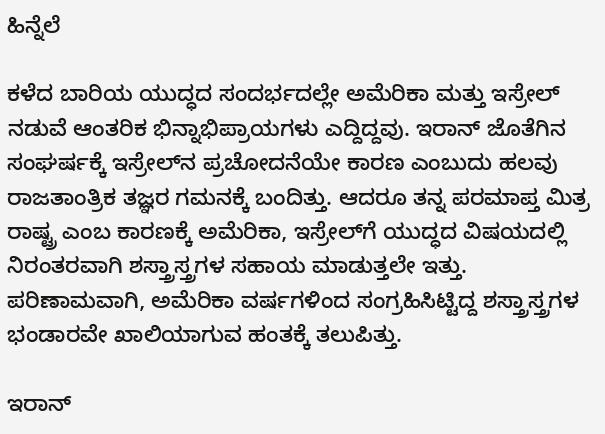ಹಿನ್ನೆಲೆ

ಕಳೆದ ಬಾರಿಯ ಯುದ್ಧದ ಸಂದರ್ಭದಲ್ಲೇ ಅಮೆರಿಕಾ ಮತ್ತು ಇಸ್ರೇಲ್ ನಡುವೆ ಆಂತರಿಕ ಭಿನ್ನಾಭಿಪ್ರಾಯಗಳು ಎದ್ದಿದ್ದವು. ಇರಾನ್ ಜೊತೆಗಿನ ಸಂಘರ್ಷಕ್ಕೆ ಇಸ್ರೇಲ್‌ನ ಪ್ರಚೋದನೆಯೇ ಕಾರಣ ಎಂಬುದು ಹಲವು ರಾಜತಾಂತ್ರಿಕ ತಜ್ಞರ ಗಮನಕ್ಕೆ ಬಂದಿತ್ತು. ಆದರೂ ತನ್ನ ಪರಮಾಪ್ತ ಮಿತ್ರ ರಾಷ್ಟ್ರ ಎಂಬ ಕಾರಣಕ್ಕೆ ಅಮೆರಿಕಾ, ಇಸ್ರೇಲ್‌ಗೆ ಯುದ್ಧದ ವಿಷಯದಲ್ಲಿ ನಿರಂತರವಾಗಿ ಶಸ್ತ್ರಾಸ್ತ್ರಗಳ ಸಹಾಯ ಮಾಡುತ್ತಲೇ ಇತ್ತು. ಪರಿಣಾಮವಾಗಿ, ಅಮೆರಿಕಾ ವರ್ಷಗಳಿಂದ ಸಂಗ್ರಹಿಸಿಟ್ಟಿದ್ದ ಶಸ್ತ್ರಾಸ್ತ್ರಗಳ ಭಂಡಾರವೇ ಖಾಲಿಯಾಗುವ ಹಂತಕ್ಕೆ ತಲುಪಿತ್ತು.

ಇರಾನ್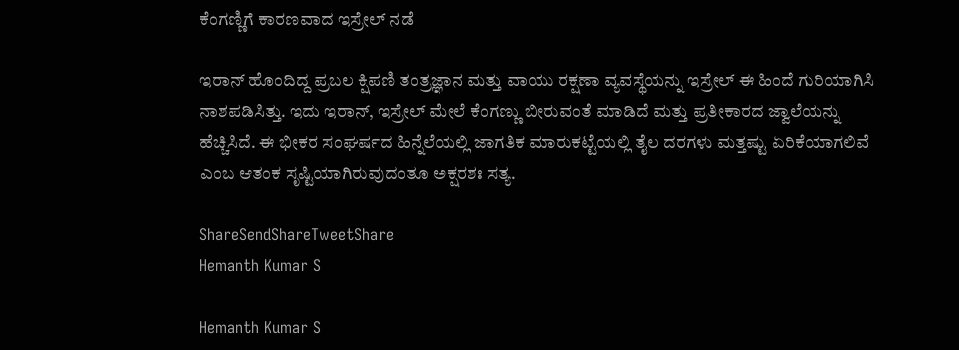ಕೆಂಗಣ್ಣಿಗೆ ಕಾರಣವಾದ ಇಸ್ರೇಲ್ ನಡೆ

ಇರಾನ್ ಹೊಂದಿದ್ದ ಪ್ರಬಲ ಕ್ಷಿಪಣಿ ತಂತ್ರಜ್ಞಾನ ಮತ್ತು ವಾಯು ರಕ್ಷಣಾ ವ್ಯವಸ್ಥೆಯನ್ನು ಇಸ್ರೇಲ್ ಈ ಹಿಂದೆ ಗುರಿಯಾಗಿಸಿ ನಾಶಪಡಿಸಿತ್ತು. ಇದು ಇರಾನ್, ಇಸ್ರೇಲ್ ಮೇಲೆ ಕೆಂಗಣ್ಣು ಬೀರುವಂತೆ ಮಾಡಿದೆ ಮತ್ತು ಪ್ರತೀಕಾರದ ಜ್ವಾಲೆಯನ್ನು ಹೆಚ್ಚಿಸಿದೆ. ಈ ಭೀಕರ ಸಂಘರ್ಷದ ಹಿನ್ನೆಲೆಯಲ್ಲಿ ಜಾಗತಿಕ ಮಾರುಕಟ್ಟೆಯಲ್ಲಿ ತೈಲ ದರಗಳು ಮತ್ತಷ್ಟು ಏರಿಕೆಯಾಗಲಿವೆ ಎಂಬ ಆತಂಕ ಸೃಷ್ಟಿಯಾಗಿರುವುದಂತೂ ಅಕ್ಷರಶಃ ಸತ್ಯ.

ShareSendShareTweetShare
Hemanth Kumar S

Hemanth Kumar S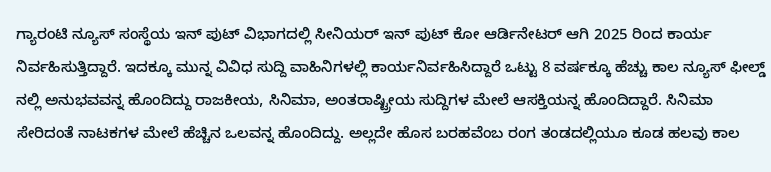ಗ್ಯಾರಂಟಿ ನ್ಯೂಸ್ ಸಂಸ್ಥೆಯ ಇನ್ ಪುಟ್‌ ವಿಭಾಗದಲ್ಲಿ ಸೀನಿಯರ್ ಇನ್ ಪುಟ್ ಕೋ ಆರ್ಡಿನೇಟರ್ ಆಗಿ 2025 ರಿಂದ ಕಾರ್ಯ ನಿರ್ವಹಿಸುತ್ತಿದ್ದಾರೆ. ಇದಕ್ಕೂ ಮುನ್ನ ವಿವಿಧ ಸುದ್ದಿ ವಾಹಿನಿಗಳಲ್ಲಿ ಕಾರ್ಯನಿರ್ವಹಿಸಿದ್ದಾರೆ ಒಟ್ಟು 8 ವರ್ಷಕ್ಕೂ ಹೆಚ್ಚು ಕಾಲ ನ್ಯೂಸ್ ಫೀಲ್ಡ್ ನಲ್ಲಿ ಅನುಭವವನ್ನ ಹೊಂದಿದ್ದು ರಾಜಕೀಯ, ಸಿನಿಮಾ, ಅಂತರಾಷ್ಟ್ರೀಯ ಸುದ್ದಿಗಳ ಮೇಲೆ ಆಸಕ್ತಿಯನ್ನ ಹೊಂದಿದ್ದಾರೆ. ಸಿನಿಮಾ ಸೇರಿದಂತೆ ನಾಟಕಗಳ ಮೇಲೆ ಹೆಚ್ಚಿನ ಒಲವನ್ನ ಹೊಂದಿದ್ದು. ಅಲ್ಲದೇ ಹೊಸ ಬರಹವೆಂಬ ರಂಗ ತಂಡದಲ್ಲಿಯೂ ಕೂಡ ಹಲವು ಕಾಲ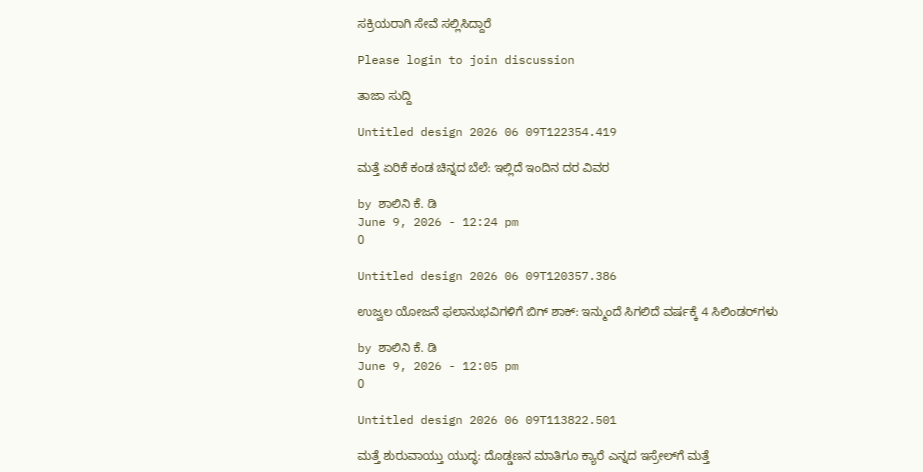ಸಕ್ರಿಯರಾಗಿ ಸೇವೆ ಸಲ್ಲಿಸಿದ್ದಾರೆ

Please login to join discussion

ತಾಜಾ ಸುದ್ದಿ

Untitled design 2026 06 09T122354.419

ಮತ್ತೆ ಏರಿಕೆ ಕಂಡ ಚಿನ್ನದ ಬೆಲೆ: ಇಲ್ಲಿದೆ ಇಂದಿನ ದರ ವಿವರ

by ಶಾಲಿನಿ ಕೆ. ಡಿ
June 9, 2026 - 12:24 pm
0

Untitled design 2026 06 09T120357.386

ಉಜ್ವಲ ಯೋಜನೆ ಫಲಾನುಭವಿಗಳಿಗೆ ಬಿಗ್‌ ಶಾಕ್: ಇನ್ಮುಂದೆ ಸಿಗಲಿದೆ ವರ್ಷಕ್ಕೆ 4 ಸಿಲಿಂಡರ್‌ಗಳು

by ಶಾಲಿನಿ ಕೆ. ಡಿ
June 9, 2026 - 12:05 pm
0

Untitled design 2026 06 09T113822.501

ಮತ್ತೆ ಶುರುವಾಯ್ತು ಯುದ್ಧ: ದೊಡ್ಡಣನ ಮಾತಿಗೂ ಕ್ಯಾರೆ ಎನ್ನದ ಇಸ್ರೇಲ್‌ಗೆ ಮತ್ತೆ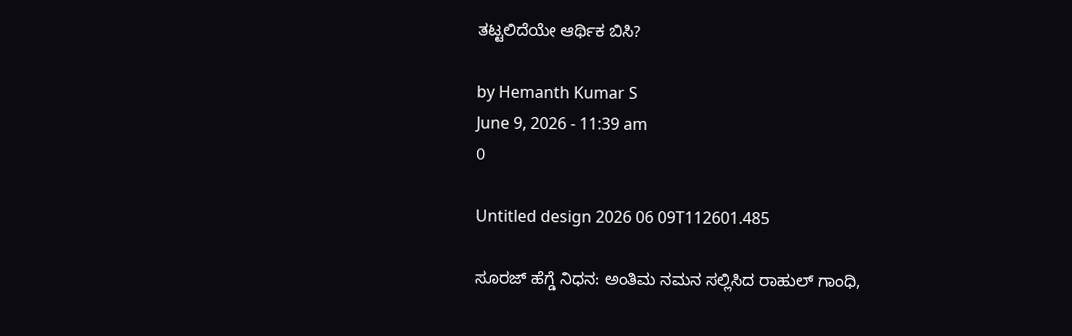ತಟ್ಟಲಿದೆಯೇ ಆರ್ಥಿಕ ಬಿಸಿ?

by Hemanth Kumar S
June 9, 2026 - 11:39 am
0

Untitled design 2026 06 09T112601.485

ಸೂರಜ್ ಹೆಗ್ಡೆ ನಿಧನ: ಅಂತಿಮ ನಮನ ಸಲ್ಲಿಸಿದ ರಾಹುಲ್ ಗಾಂಧಿ,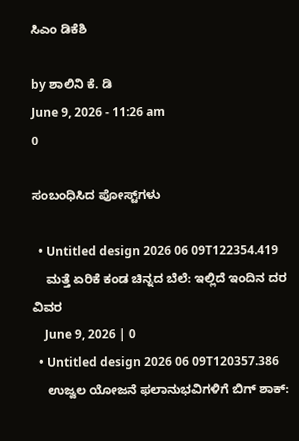ಸಿಎಂ ಡಿಕೆಶಿ

by ಶಾಲಿನಿ ಕೆ. ಡಿ
June 9, 2026 - 11:26 am
0

ಸಂಬಂಧಿಸಿದ ಪೋಸ್ಟ್‌ಗಳು

  • Untitled design 2026 06 09T122354.419
    ಮತ್ತೆ ಏರಿಕೆ ಕಂಡ ಚಿನ್ನದ ಬೆಲೆ: ಇಲ್ಲಿದೆ ಇಂದಿನ ದರ ವಿವರ
    June 9, 2026 | 0
  • Untitled design 2026 06 09T120357.386
    ಉಜ್ವಲ ಯೋಜನೆ ಫಲಾನುಭವಿಗಳಿಗೆ ಬಿಗ್‌ ಶಾಕ್: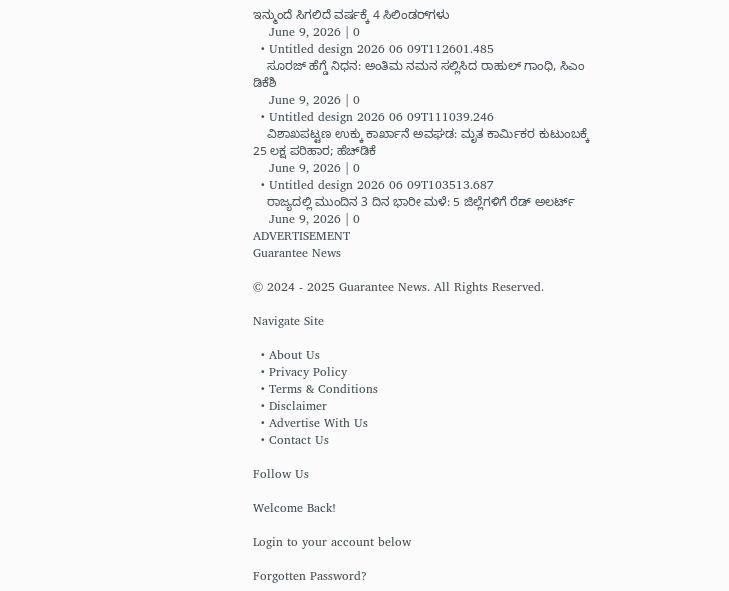ಇನ್ಮುಂದೆ ಸಿಗಲಿದೆ ವರ್ಷಕ್ಕೆ 4 ಸಿಲಿಂಡರ್‌ಗಳು
    June 9, 2026 | 0
  • Untitled design 2026 06 09T112601.485
    ಸೂರಜ್ ಹೆಗ್ಡೆ ನಿಧನ: ಅಂತಿಮ ನಮನ ಸಲ್ಲಿಸಿದ ರಾಹುಲ್ ಗಾಂಧಿ, ಸಿಎಂ ಡಿಕೆಶಿ
    June 9, 2026 | 0
  • Untitled design 2026 06 09T111039.246
    ವಿಶಾಖಪಟ್ಟಣ ಉಕ್ಕು ಕಾರ್ಖಾನೆ ಅವಘಡ: ಮೃತ ಕಾರ್ಮಿಕರ ಕುಟುಂಬಕ್ಕೆ 25 ಲಕ್ಷ ಪರಿಹಾರ; ಹೆಚ್‌ಡಿಕೆ
    June 9, 2026 | 0
  • Untitled design 2026 06 09T103513.687
    ರಾಜ್ಯದಲ್ಲಿ ಮುಂದಿನ 3 ದಿನ ಭಾರೀ ಮಳೆ: 5 ಜಿಲ್ಲೆಗಳಿಗೆ ರೆಡ್ ಅಲರ್ಟ್
    June 9, 2026 | 0
ADVERTISEMENT
Guarantee News

© 2024 - 2025 Guarantee News. All Rights Reserved.

Navigate Site

  • About Us
  • Privacy Policy
  • Terms & Conditions
  • Disclaimer
  • Advertise With Us
  • Contact Us

Follow Us

Welcome Back!

Login to your account below

Forgotten Password?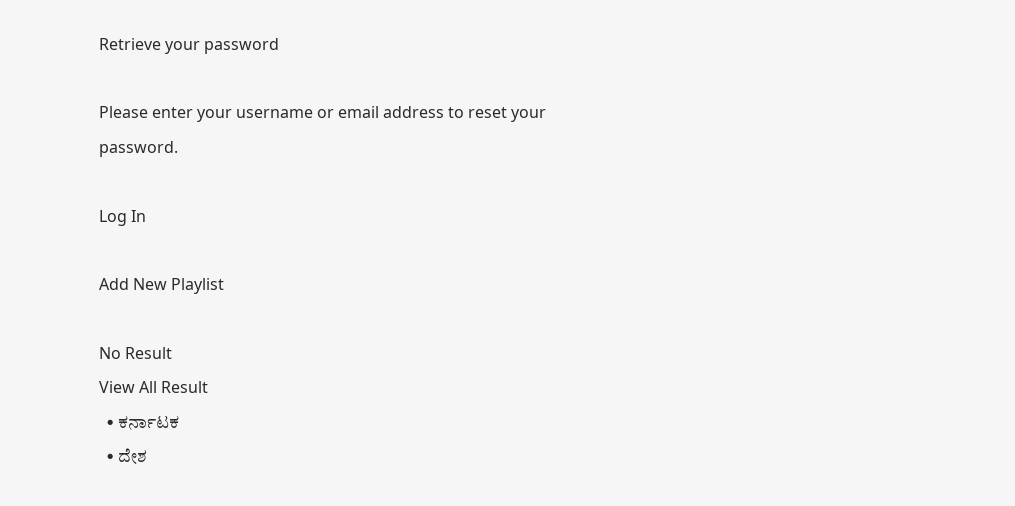Retrieve your password

Please enter your username or email address to reset your password.

Log In

Add New Playlist

No Result
View All Result
  • ಕರ್ನಾಟಕ
  • ದೇಶ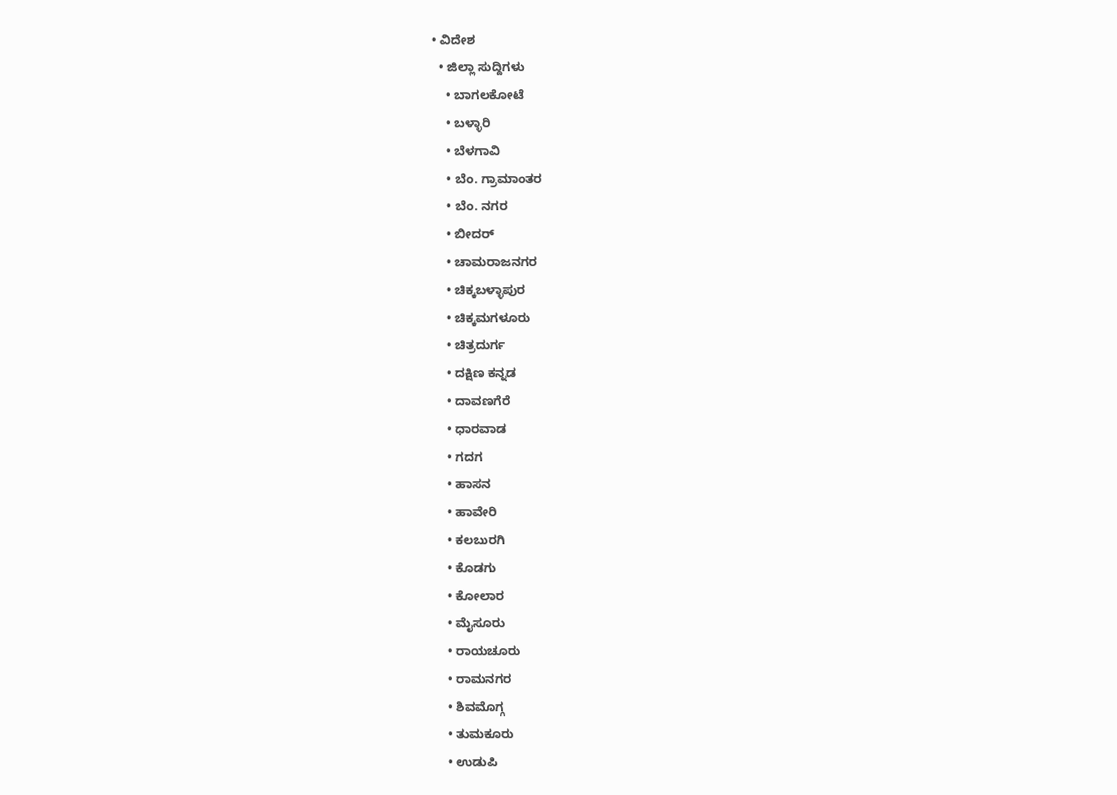• ವಿದೇಶ
  • ಜಿಲ್ಲಾ ಸುದ್ದಿಗಳು
    • ಬಾಗಲಕೋಟೆ
    • ಬಳ್ಳಾರಿ
    • ಬೆಳಗಾವಿ
    • ಬೆಂ. ಗ್ರಾಮಾಂತರ
    • ಬೆಂ. ನಗರ
    • ಬೀದರ್
    • ಚಾಮರಾಜನಗರ
    • ಚಿಕ್ಕಬಳ್ಳಾಪುರ
    • ಚಿಕ್ಕಮಗಳೂರು
    • ಚಿತ್ರದುರ್ಗ
    • ದಕ್ಷಿಣ ಕನ್ನಡ
    • ದಾವಣಗೆರೆ
    • ಧಾರವಾಡ
    • ಗದಗ
    • ಹಾಸನ
    • ಹಾವೇರಿ
    • ಕಲಬುರಗಿ
    • ಕೊಡಗು
    • ಕೋಲಾರ
    • ಮೈಸೂರು
    • ರಾಯಚೂರು
    • ರಾಮನಗರ
    • ಶಿವಮೊಗ್ಗ
    • ತುಮಕೂರು
    • ಉಡುಪಿ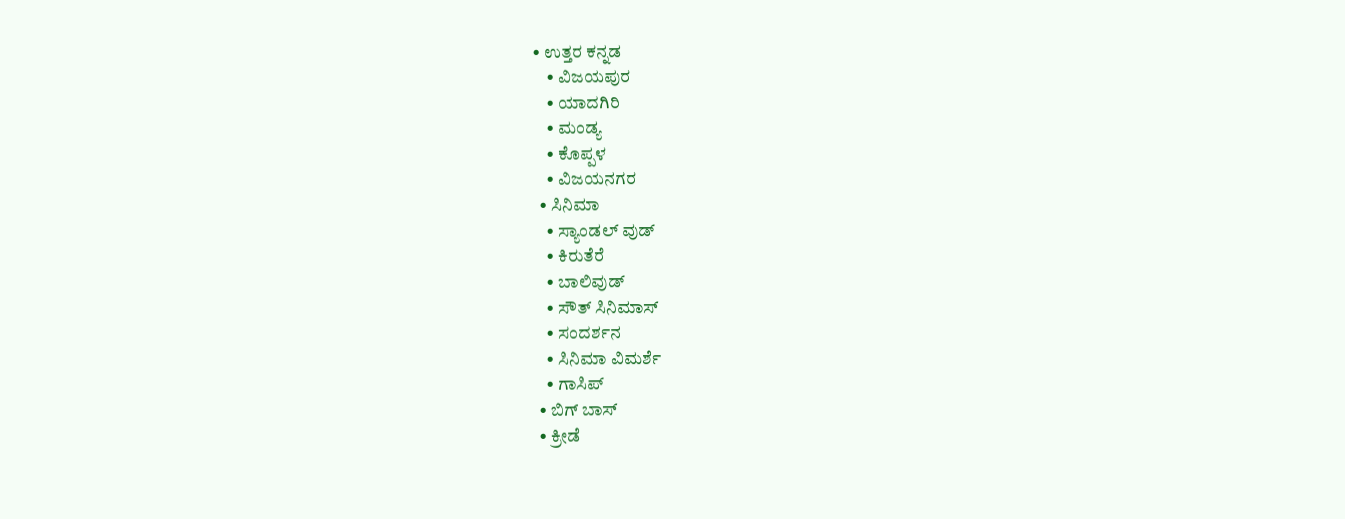• ಉತ್ತರ ಕನ್ನಡ
    • ವಿಜಯಪುರ
    • ಯಾದಗಿರಿ
    • ಮಂಡ್ಯ
    • ಕೊಪ್ಪಳ
    • ವಿಜಯನಗರ
  • ಸಿನಿಮಾ
    • ಸ್ಯಾಂಡಲ್ ವುಡ್
    • ಕಿರುತೆರೆ
    • ಬಾಲಿವುಡ್
    • ಸೌತ್ ಸಿನಿಮಾಸ್
    • ಸಂದರ್ಶನ
    • ಸಿನಿಮಾ ವಿಮರ್ಶೆ
    • ಗಾಸಿಪ್
  • ಬಿಗ್ ಬಾಸ್
  • ಕ್ರೀಡೆ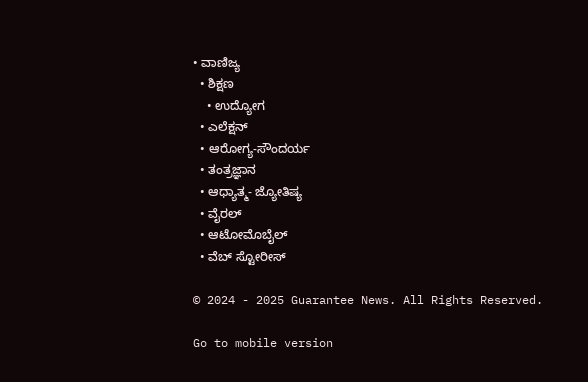• ವಾಣಿಜ್ಯ
  • ಶಿಕ್ಷಣ
    • ಉದ್ಯೋಗ
  • ಎಲೆಕ್ಷನ್
  • ಆರೋಗ್ಯ-ಸೌಂದರ್ಯ
  • ತಂತ್ರಜ್ಞಾನ
  • ಆಧ್ಯಾತ್ಮ- ಜ್ಯೋತಿಷ್ಯ
  • ವೈರಲ್
  • ಆಟೋಮೊಬೈಲ್
  • ವೆಬ್ ಸ್ಟೋರೀಸ್

© 2024 - 2025 Guarantee News. All Rights Reserved.

Go to mobile version